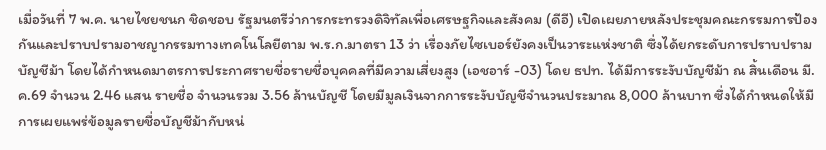เมื่อวันที่ 7 พ.ค. นายไชยชนก ชิดชอบ รัฐมนตรีว่าการกระทรวงดิจิทัลเพื่อเศรษฐกิจและสังคม (ดีอี) เปิดเผยภายหลังประชุมคณะกรรมการป้องกันและปราบปรามอาชญากรรมทางเทคโนโลยีตาม พ.ร.ก.มาตรา 13 ว่า เรื่องภัยไซเบอร์ยังคงเป็นวาระแห่งชาติ ซึ่งได้ยกระดับการปราบปรามบัญชีม้า โดยได้กำหนดมาตรการประกาศรายชื่อรายชื่อบุคคลที่มีความเสี่ยงสูง (เอชอาร์ -03) โดย ธปท. ได้มีการระงับบัญชีม้า ณ สิ้นเดือน มี.ค.69 จำนวน 2.46 แสน รายชื่อ จำนวนรวม 3.56 ล้านบัญชี โดยมีมูลเงินจากการระงับบัญชีจำนวนประมาณ 8,000 ล้านบาท ซึ่งได้กำหนดให้มีการเผยแพร่ข้อมูลรายชื่อบัญชีม้ากับหน่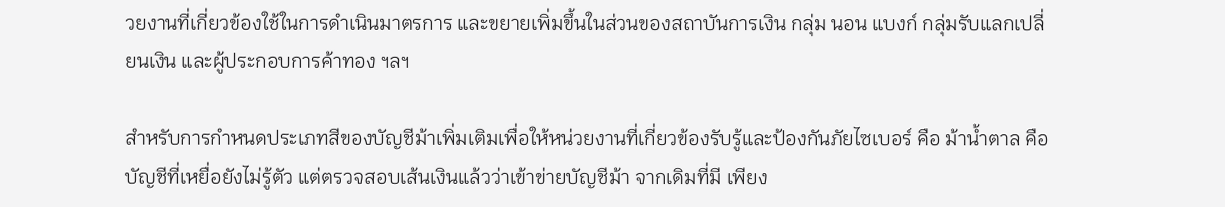วยงานที่เกี่ยวข้องใช้ในการดำเนินมาตรการ และขยายเพิ่มขึ้นในส่วนของสถาบันการเงิน กลุ่ม นอน แบงก์ กลุ่มรับแลกเปลี่ยนเงิน และผู้ประกอบการค้าทอง ฯลฯ

สำหรับการกำหนดประเภทสีของบัญชีม้าเพิ่มเติมเพื่อให้หน่วยงานที่เกี่ยวข้องรับรู้และป้องกันภัยไซเบอร์ คือ ม้าน้ำตาล คือ บัญชีที่เหยื่อยังไม่รู้ตัว แต่ตรวจสอบเส้นเงินแล้วว่าเข้าข่ายบัญชีม้า จากเดิมที่มี เพียง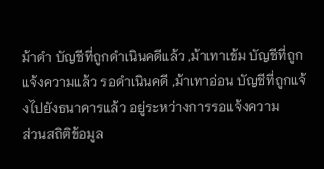ม้าดำ บัญชีที่ถูกดำเนินคดีแล้ว ,ม้าเทาเข้ม บัญชีที่ถูกแจ้งความแล้ว รอดำเนินคดี ,ม้าเทาอ่อน บัญชีที่ถูกแจ้งไปยังธนาคารแล้ว อยู่ระหว่างการรอแจ้งความ
ส่วนสถิติข้อมูล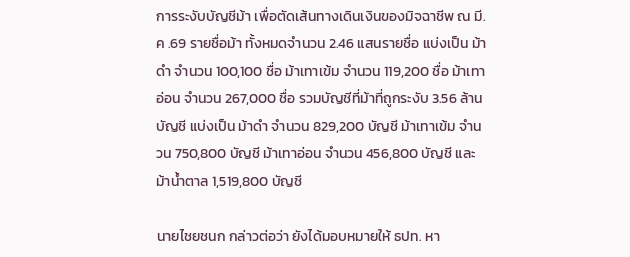การระงับบัญชีม้า เพื่อตัดเส้นทางเดินเงินของมิจฉาชีพ ณ มี.ค .69 รายชื่อม้า ทั้งหมดจำนวน 2.46 แสนรายชื่อ แบ่งเป็น ม้าดำ จำนวน 100,100 ชื่อ ม้าเทาเข้ม จำนวน 119,200 ชื่อ ม้าเทาอ่อน จำนวน 267,000 ชื่อ รวมบัญชีที่ม้าที่ถูกระงับ 3.56 ล้านบัญชี แบ่งเป็น ม้าดำ จำนวน 829,200 บัญชี ม้าเทาเข้ม จำนวน 750,800 บัญชี ม้าเทาอ่อน จำนวน 456,800 บัญชี และ ม้าน้ำตาล 1,519,800 บัญชี

นายไชยชนก กล่าวต่อว่า ยังได้มอบหมายให้ ธปท. หา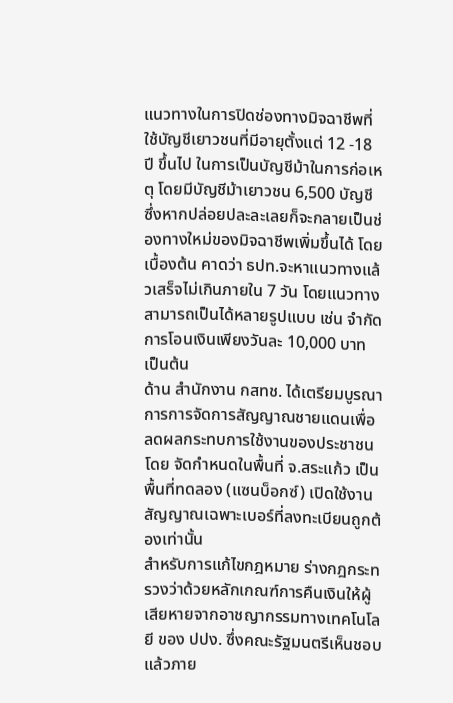แนวทางในการปิดช่องทางมิจฉาชีพที่ใช้บัญชีเยาวชนที่มีอายุตั้งแต่ 12 -18 ปี ขึ้นไป ในการเป็นบัญชีม้าในการก่อเหตุ โดยมีบัญชีม้าเยาวชน 6,500 บัญชี ซึ่งหากปล่อยปละละเลยก็จะกลายเป็นช่องทางใหม่ของมิจฉาชีพเพิ่มขึ้นได้ โดยเบื้องต้น คาดว่า ธปท.จะหาแนวทางแล้วเสร็จไม่เกินภายใน 7 วัน โดยแนวทางสามารถเป็นได้หลายรูปแบบ เช่น จำกัดการโอนเงินเพียงวันละ 10,000 บาท เป็นต้น
ด้าน สำนักงาน กสทช. ได้เตรียมบูรณาการการจัดการสัญญาณชายแดนเพื่อลดผลกระทบการใช้งานของประชาชน โดย จัดกำหนดในพื้นที่ จ.สระแก้ว เป็นพื้นที่ทดลอง (แซนบ็อกซ์) เปิดใช้งานสัญญาณเฉพาะเบอร์ที่ลงทะเบียนถูกต้องเท่านั้น
สำหรับการแก้ไขกฎหมาย ร่างกฎกระทรวงว่าด้วยหลักเกณฑ์การคืนเงินให้ผู้เสียหายจากอาชญากรรมทางเทคโนโลยี ของ ปปง. ซึ่งคณะรัฐมนตรีเห็นชอบแล้วภาย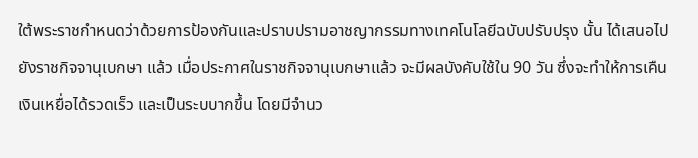ใต้พระราชกำหนดว่าด้วยการป้องกันและปราบปรามอาชญากรรมทางเทคโนโลยีฉบับปรับปรุง นั้น ได้เสนอไปยังราชกิจจานุเบกษา แล้ว เมื่อประกาศในราชกิจจานุเบกษาแล้ว จะมีผลบังคับใช้ใน 90 วัน ซึ่งจะทำให้การเคืนเงินเหยื่อได้รวดเร็ว และเป็นระบบากขึ้น โดยมีจำนว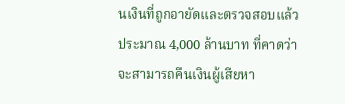นเงินที่ถูกอายัดและตรวจสอบแล้ว ประมาณ 4,000 ล้านบาท ที่คาดว่าจะสามารถคืนเงินผู้เสียหา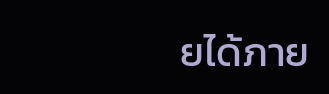ยได้ภาย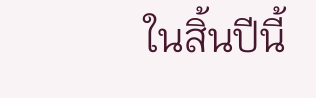ในสิ้นปีนี้